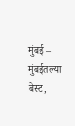मुंबई – मुंबईतल्या बेस्ट,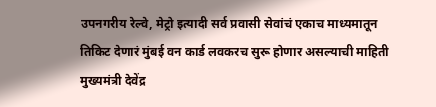उपनगरीय रेल्वे, मेट्रो इत्यादी सर्व प्रवासी सेवांचं एकाच माध्यमातून तिकिट देणारं मुंबई वन कार्ड लवकरच सुरू होणार असल्याची माहिती मुख्यमंत्री देवेंद्र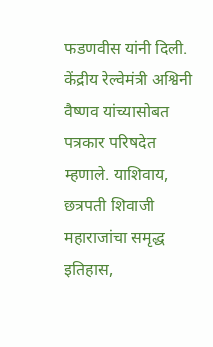फडणवीस यांनी दिली. केंद्रीय रेल्वेमंत्री अश्विनी वैष्णव यांच्यासोबत पत्रकार परिषदेत म्हणाले. याशिवाय, छत्रपती शिवाजी महाराजांचा समृद्ध इतिहास,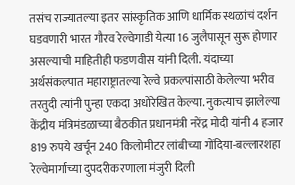तसंच राज्यातल्या इतर सांस्कृतिक आणि धार्मिक स्थळांचं दर्शन घडवणारी भारत गौरव रेल्वेगाडी येत्या 16 जुलैपासून सुरू होणार असल्याची माहितीही फडणवीस यांनी दिली. यंदाच्या अर्थसंकल्पात महाराष्ट्रातल्या रेल्वे प्रकल्पांसाठी केलेल्या भरीव तरतुदी त्यांनी पुन्हा एकदा अधोरेखित केल्या. नुकत्याच झालेल्या केंद्रीय मंत्रिमंडळाच्या बैठकीत प्रधानमंत्री नरेंद्र मोदी यांनी 4 हजार 819 रुपये खर्चून 240 किलोमीटर लांबीच्या गोंदिया-बल्लारशहा रेल्वेमार्गाच्या दुपदरीकरणाला मंजुरी दिली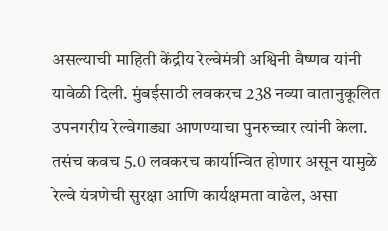असल्याची माहिती केंद्रीय रेल्वेमंत्री अश्विनी वैष्णव यांनी यावेळी दिली. मुंबईसाठी लवकरच 238 नव्या वातानुकूलित उपनगरीय रेल्वेगाड्या आणण्याचा पुनरुच्चार त्यांनी केला. तसंच कवच 5.0 लवकरच कार्यान्वित होणार असून यामुळे रेल्वे यंत्रणेची सुरक्षा आणि कार्यक्षमता वाढेल, असा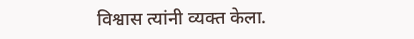विश्वास त्यांनी व्यक्त केला.